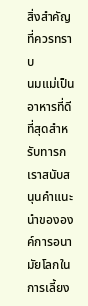สิ่งสำคัญที่ควรทราบ
นมแม่เป็นอาหารที่ดีที่สุดสำหรับทารก เราสนับสนุนคำแนะนำขององค์การอนามัยโลกในการเลี้ยง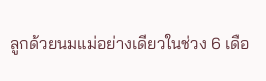ลูกด้วยนมแม่อย่างเดียวในช่วง 6 เดือ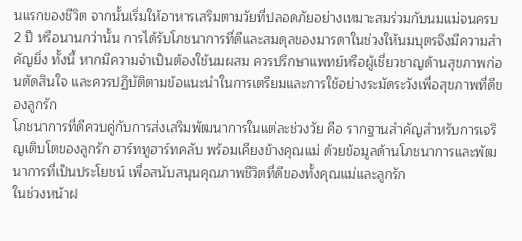นแรกของชีวิต จากนั้นเริ่มให้อาหารเสริมตามวัยที่ปลอดภัยอย่างเหมาะสมร่วมกับนมแม่จนครบ 2 ปี หรือนานกว่านั้น การได้รับโภชนาการที่ดีและสมดุลของมารดาในช่วงให้นมบุตรจึงมีความสำคัญยิ่ง ทั้งนี้ หากมีความจำเป็นต้องใช้นมผสม ควรปรึกษาแพทย์หรือผู้เชี่ยวชาญด้านสุขภาพก่อนตัดสินใจ และควรปฏิบัติตามข้อแนะนำในการเตรียมและการใช้อย่างระมัดระวังเพื่อสุขภาพที่ดีของลูกรัก
โภชนาการที่ดีควบคู่กับการส่งเสริมพัฒนาการในแต่ละช่วงวัย คือ รากฐานสำคัญสำหรับการเจริญเติบโตของลูกรัก ฮาร์ททูฮาร์ทคลับ พร้อมเคียงข้างคุณแม่ ด้วยข้อมูลด้านโภชนาการและพัฒนาการที่เป็นประโยชน์ เพื่อสนับสนุนคุณภาพชีวิตที่ดีของทั้งคุณแม่และลูกรัก
ในช่วงหน้าฝ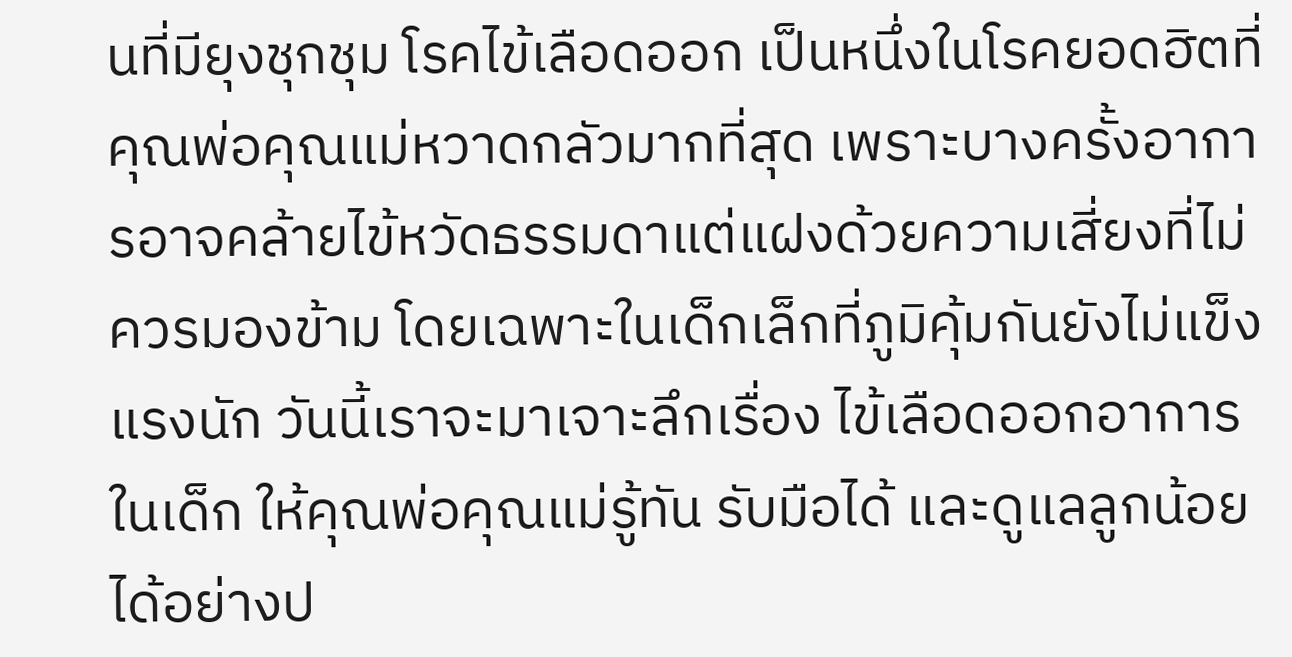นที่มียุงชุกชุม โรคไข้เลือดออก เป็นหนึ่งในโรคยอดฮิตที่คุณพ่อคุณแม่หวาดกลัวมากที่สุด เพราะบางครั้งอาการอาจคล้ายไข้หวัดธรรมดาแต่แฝงด้วยความเสี่ยงที่ไม่ควรมองข้าม โดยเฉพาะในเด็กเล็กที่ภูมิคุ้มกันยังไม่แข็งแรงนัก วันนี้เราจะมาเจาะลึกเรื่อง ไข้เลือดออกอาการในเด็ก ให้คุณพ่อคุณแม่รู้ทัน รับมือได้ และดูแลลูกน้อยได้อย่างป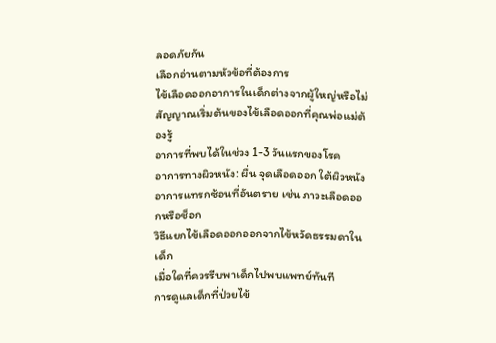ลอดภัยกัน
เลือกอ่านตามหัวข้อที่ต้องการ
ไข้เลือดออกอาการในเด็กต่างจากผู้ใหญ่หรือไม่
สัญญาณเริ่มต้นของไข้เลือดออกที่คุณพ่อแม่ต้องรู้
อาการที่พบได้ในช่วง 1-3 วันแรกของโรค
อาการทางผิวหนัง: ผื่น จุดเลือดออก ใต้ผิวหนัง
อาการแทรกซ้อนที่อันตราย เช่น ภาวะเลือดออกหรือช็อก
วิธีแยกไข้เลือดออกออกจากไข้หวัดธรรมดาในเด็ก
เมื่อใดที่ควรรีบพาเด็กไปพบแพทย์ทันที
การดูแลเด็กที่ป่วยไข้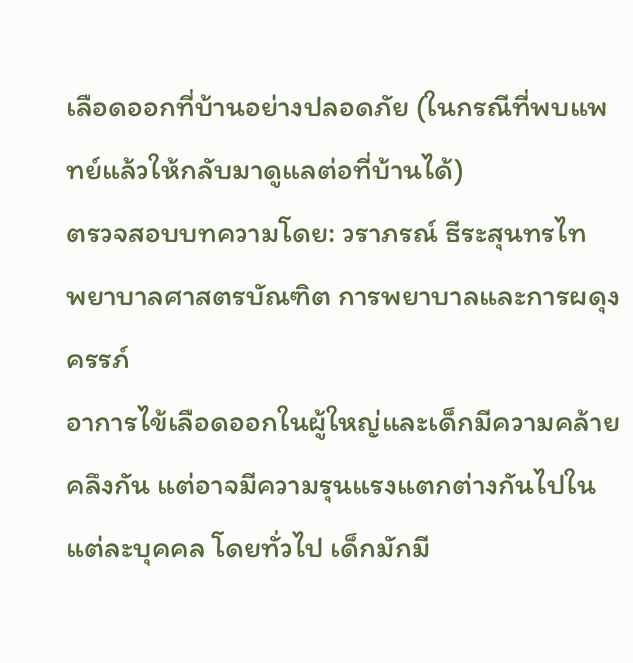เลือดออกที่บ้านอย่างปลอดภัย (ในกรณีที่พบแพทย์แล้วให้กลับมาดูแลต่อที่บ้านได้)
ตรวจสอบบทความโดย: วราภรณ์ ธีระสุนทรไท
พยาบาลศาสตรบัณฑิต การพยาบาลและการผดุงครรภ์
อาการไข้เลือดออกในผู้ใหญ่และเด็กมีความคล้ายคลึงกัน แต่อาจมีความรุนแรงแตกต่างกันไปในแต่ละบุคคล โดยทั่วไป เด็กมักมี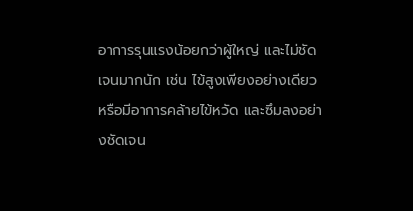อาการรุนแรงน้อยกว่าผู้ใหญ่ และไม่ชัดเจนมากนัก เช่น ไข้สูงเพียงอย่างเดียว หรือมีอาการคล้ายไข้หวัด และซึมลงอย่างชัดเจน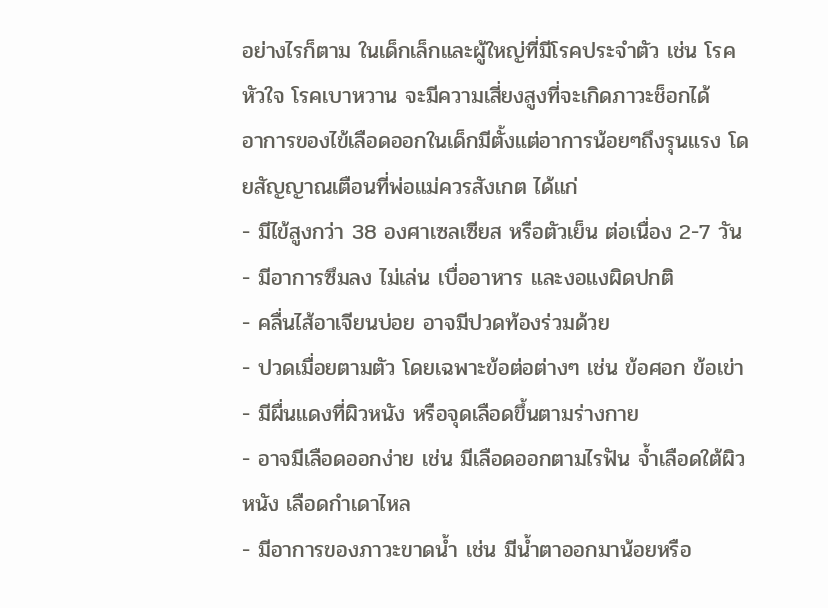อย่างไรก็ตาม ในเด็กเล็กและผู้ใหญ่ที่มีโรคประจำตัว เช่น โรคหัวใจ โรคเบาหวาน จะมีความเสี่ยงสูงที่จะเกิดภาวะช็อกได้
อาการของไข้เลือดออกในเด็กมีตั้งแต่อาการน้อยๆถึงรุนแรง โดยสัญญาณเตือนที่พ่อแม่ควรสังเกต ได้แก่
- มีไข้สูงกว่า 38 องศาเซลเซียส หรือตัวเย็น ต่อเนื่อง 2-7 วัน
- มีอาการซึมลง ไม่เล่น เบื่ออาหาร และงอแงผิดปกติ
- คลื่นไส้อาเจียนบ่อย อาจมีปวดท้องร่วมด้วย
- ปวดเมื่อยตามตัว โดยเฉพาะข้อต่อต่างๆ เช่น ข้อศอก ข้อเข่า
- มีผื่นแดงที่ผิวหนัง หรือจุดเลือดขึ้นตามร่างกาย
- อาจมีเลือดออกง่าย เช่น มีเลือดออกตามไรฟัน จ้ำเลือดใต้ผิวหนัง เลือดกำเดาไหล
- มีอาการของภาวะขาดน้ำ เช่น มีน้ำตาออกมาน้อยหรือ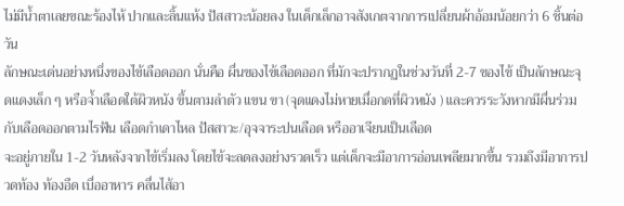ไม่มีน้ำตาเลยขณะร้องไห้ ปากและลิ้นแห้ง ปัสสาวะน้อยลง ในเด็กเล็กอาจสังเกตจากการเปลี่ยนผ้าอ้อมน้อยกว่า 6 ชิ้นต่อวัน
ลักษณะเด่นอย่างหนึ่งของไข้เลือดออก นั่นคือ ผื่นของไข้เลือดออก ที่มักจะปรากฏในช่วงวันที่ 2-7 ของไข้ เป็นลักษณะจุดแดงเล็ก ๆ หรือจ้ำเลือดใต้ผิวหนัง ขึ้นตามลำตัว แขน ขา (จุดแดงไม่หายเมื่อกดที่ผิวหนัง ) และควรระวังหากมีผื่นร่วมกับเลือดออกตามไรฟัน เลือดกำเดาไหล ปัสสาวะ/อุจจาระปนเลือด หรืออาเจียนเป็นเลือด
จะอยู่ภายใน 1-2 วันหลังจากไข้เริ่มลง โดยไข้จะลดลงอย่างรวดเร็ว แต่เด็กจะมีอาการอ่อนเพลียมากขึ้น รวมถึงมีอาการปวดท้อง ท้องอืด เบื่ออาหาร คลื่นไส้อา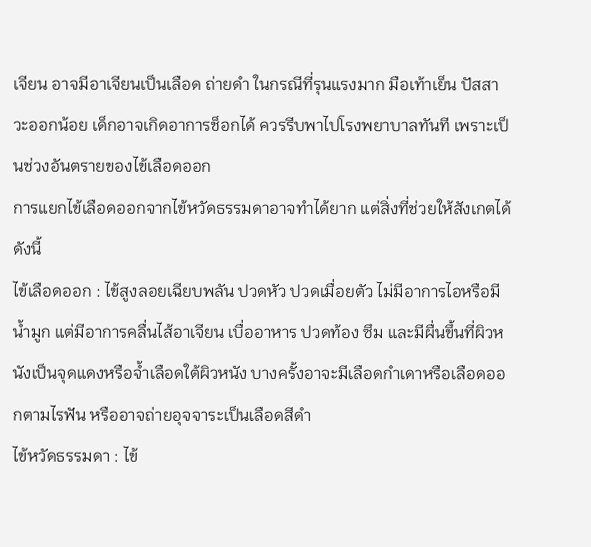เจียน อาจมีอาเจียนเป็นเลือด ถ่ายดำ ในกรณีที่รุนแรงมาก มือเท้าเย็น ปัสสาวะออกน้อย เด็กอาจเกิดอาการช็อกได้ ควรรีบพาไปโรงพยาบาลทันที เพราะเป็นช่วงอันตรายของไข้เลือดออก
การแยกไข้เลือดออกจากไข้หวัดธรรมดาอาจทำได้ยาก แต่สิ่งที่ช่วยให้สังเกตได้ ดังนี้
ไข้เลือดออก : ไข้สูงลอยเฉียบพลัน ปวดหัว ปวดเมื่อยตัว ไม่มีอาการไอหรือมีน้ำมูก แต่มีอาการคลื่นไส้อาเจียน เบื่ออาหาร ปวดท้อง ซึม และมีผื่นขึ้นที่ผิวหนังเป็นจุดแดงหรือจ้ำเลือดใต้ผิวหนัง บางครั้งอาจะมีเลือดกำเดาหรือเลือดออกตามไรฟัน หรืออาจถ่ายอุจจาระเป็นเลือดสีดำ
ไข้หวัดธรรมดา : ไข้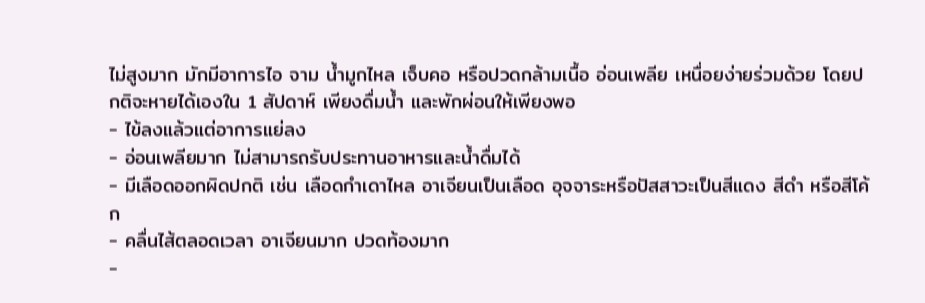ไม่สูงมาก มักมีอาการไอ จาม น้ำมูกไหล เจ็บคอ หรือปวดกล้ามเนื้อ อ่อนเพลีย เหนื่อยง่ายร่วมด้วย โดยปกติจะหายได้เองใน 1 สัปดาห์ เพียงดื่มน้ำ และพักผ่อนให้เพียงพอ
- ไข้ลงแล้วแต่อาการแย่ลง
- อ่อนเพลียมาก ไม่สามารถรับประทานอาหารและน้ำดื่มได้
- มีเลือดออกผิดปกติ เช่น เลือดกำเดาไหล อาเจียนเป็นเลือด อุจจาระหรือปัสสาวะเป็นสีแดง สีดำ หรือสีโค้ก
- คลื่นไส้ตลอดเวลา อาเจียนมาก ปวดท้องมาก
-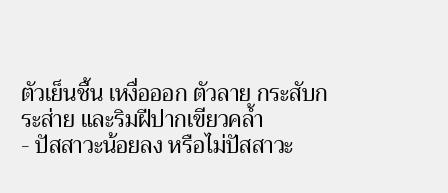ตัวเย็นชื้น เหงื่อออก ตัวลาย กระสับกระส่าย และริมฝีปากเขียวคล้ำ
- ปัสสาวะน้อยลง หรือไม่ปัสสาวะ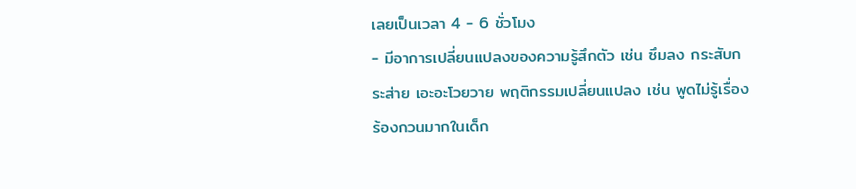เลยเป็นเวลา 4 - 6 ชั่วโมง
- มีอาการเปลี่ยนแปลงของความรู้สึกตัว เช่น ซึมลง กระสับกระส่าย เอะอะโวยวาย พฤติกรรมเปลี่ยนแปลง เช่น พูดไม่รู้เรื่อง ร้องกวนมากในเด็ก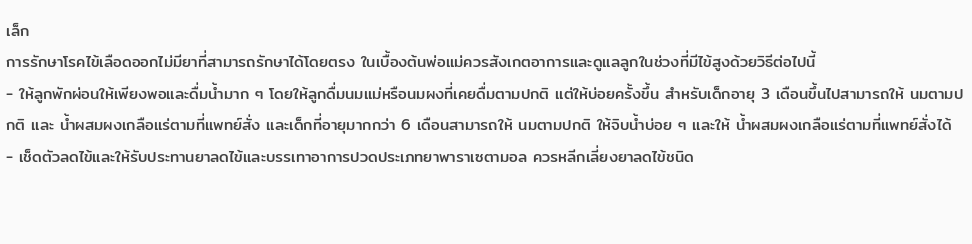เล็ก
การรักษาโรคไข้เลือดออกไม่มียาที่สามารถรักษาได้โดยตรง ในเบื้องต้นพ่อแม่ควรสังเกตอาการและดูแลลูกในช่วงที่มีไข้สูงด้วยวิธีต่อไปนี้
- ให้ลูกพักผ่อนให้เพียงพอและดื่มน้ำมาก ๆ โดยให้ลูกดื่มนมแม่หรือนมผงที่เคยดื่มตามปกติ แต่ให้บ่อยครั้งขึ้น สำหรับเด็กอายุ 3 เดือนขึ้นไปสามารถให้ นมตามปกติ และ น้ำผสมผงเกลือแร่ตามที่แพทย์สั่ง และเด็กที่อายุมากกว่า 6 เดือนสามารถให้ นมตามปกติ ให้จิบน้ำบ่อย ๆ และให้ น้ำผสมผงเกลือแร่ตามที่แพทย์สั่งได้
- เช็ดตัวลดไข้และให้รับประทานยาลดไข้และบรรเทาอาการปวดประเภทยาพาราเซตามอล ควรหลีกเลี่ยงยาลดไข้ชนิด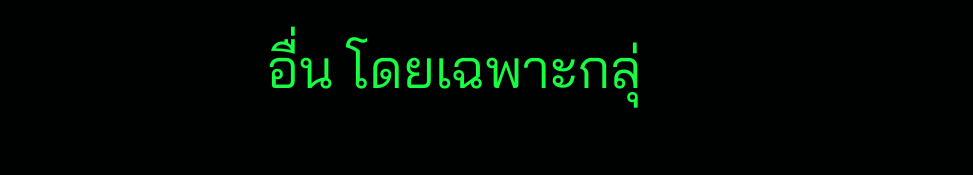อื่น โดยเฉพาะกลุ่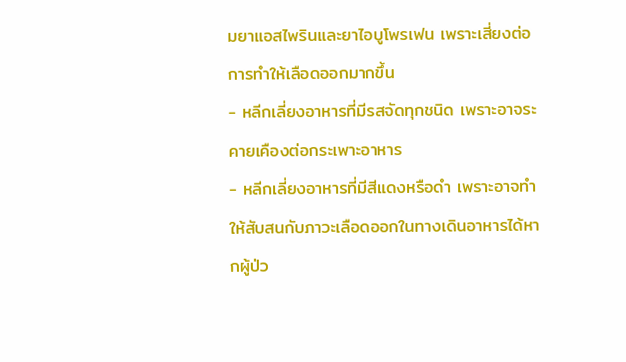มยาแอสไพรินและยาไอบูโพรเฟน เพราะเสี่ยงต่อการทำให้เลือดออกมากขึ้น
- หลีกเลี่ยงอาหารที่มีรสจัดทุกชนิด เพราะอาจระคายเคืองต่อกระเพาะอาหาร
- หลีกเลี่ยงอาหารที่มีสีแดงหรือดำ เพราะอาจทำให้สับสนกับภาวะเลือดออกในทางเดินอาหารได้หากผู้ป่ว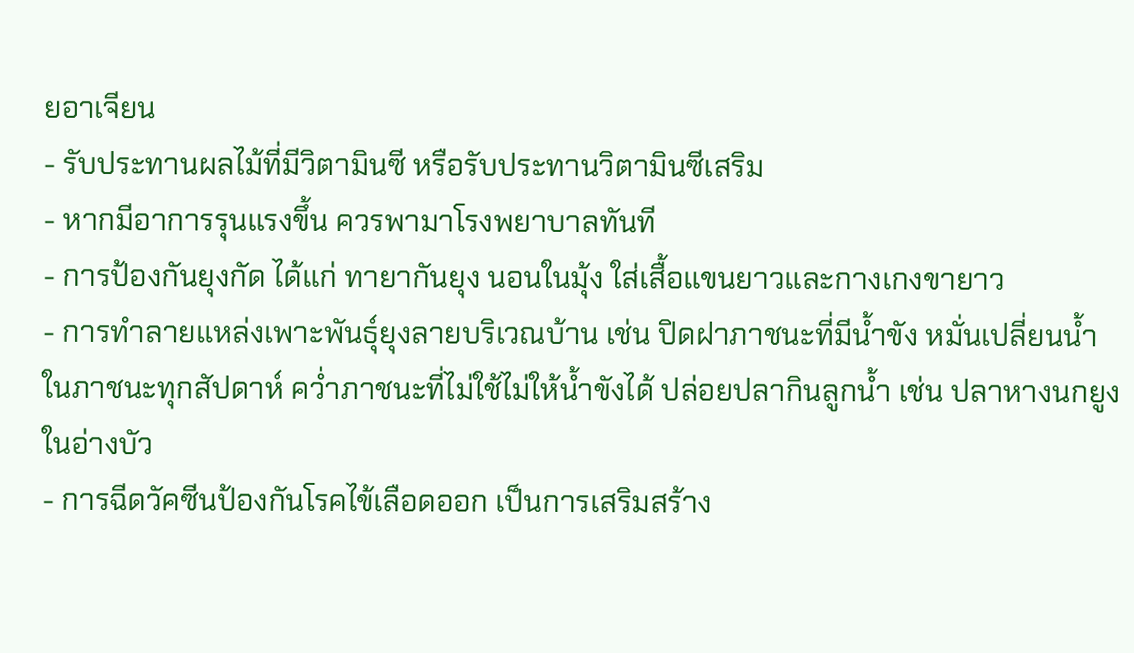ยอาเจียน
- รับประทานผลไม้ที่มีวิตามินซี หรือรับประทานวิตามินซีเสริม
- หากมีอาการรุนแรงขึ้น ควรพามาโรงพยาบาลทันที
- การป้องกันยุงกัด ได้แก่ ทายากันยุง นอนในมุ้ง ใส่เสื้อแขนยาวและกางเกงขายาว
- การทำลายแหล่งเพาะพันธุ์ยุงลายบริเวณบ้าน เช่น ปิดฝาภาชนะที่มีน้ำขัง หมั่นเปลี่ยนน้ำในภาชนะทุกสัปดาห์ คว่ำภาชนะที่ไม่ใช้ไม่ให้น้ำขังได้ ปล่อยปลากินลูกน้ำ เช่น ปลาหางนกยูงในอ่างบัว
- การฉีดวัคซีนป้องกันโรคไข้เลือดออก เป็นการเสริมสร้าง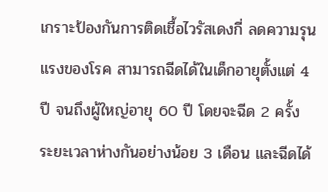เกราะป้องกันการติดเชื้อไวรัสเดงกี่ ลดความรุนแรงของโรค สามารถฉีดได้ในเด็กอายุตั้งแต่ 4 ปี จนถึงผู้ใหญ่อายุ 60 ปี โดยจะฉีด 2 ครั้ง ระยะเวลาห่างกันอย่างน้อย 3 เดือน และฉีดได้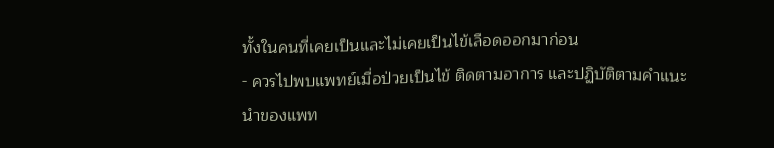ทั้งในคนที่เคยเป็นและไม่เคยเป็นไข้เลือดออกมาก่อน
- ควรไปพบแพทย์เมื่อป่วยเป็นไข้ ติดตามอาการ และปฏิบัติตามคำแนะนำของแพท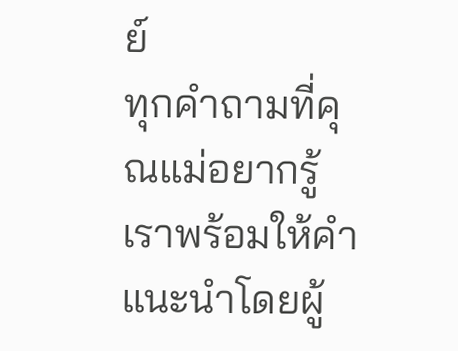ย์
ทุกคำถามที่คุณแม่อยากรู้ เราพร้อมให้คำแนะนำโดยผู้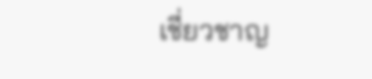เชี่ยวชาญ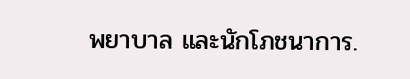พยาบาล และนักโภชนาการ.